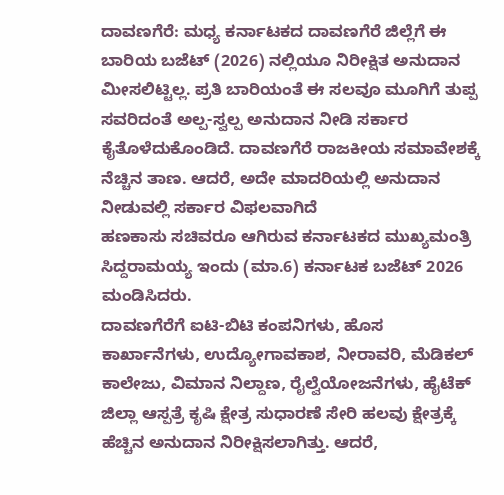ದಾವಣಗೆರೆ: ಮಧ್ಯ ಕರ್ನಾಟಕದ ದಾವಣಗೆರೆ ಜಿಲ್ಲೆಗೆ ಈ ಬಾರಿಯ ಬಜೆಟ್ (2026) ನಲ್ಲಿಯೂ ನಿರೀಕ್ಷಿತ ಅನುದಾನ ಮೀಸಲಿಟ್ಟಿಲ್ಲ. ಪ್ರತಿ ಬಾರಿಯಂತೆ ಈ ಸಲವೂ ಮೂಗಿಗೆ ತುಪ್ಪ ಸವರಿದಂತೆ ಅಲ್ಪ-ಸ್ವಲ್ಪ ಅನುದಾನ ನೀಡಿ ಸರ್ಕಾರ ಕೈತೊಳೆದುಕೊಂಡಿದೆ. ದಾವಣಗೆರೆ ರಾಜಕೀಯ ಸಮಾವೇಶಕ್ಕೆ ನೆಚ್ಚಿನ ತಾಣ. ಆದರೆ, ಅದೇ ಮಾದರಿಯಲ್ಲಿ ಅನುದಾನ ನೀಡುವಲ್ಲಿ ಸರ್ಕಾರ ವಿಫಲವಾಗಿದೆ
ಹಣಕಾಸು ಸಚಿವರೂ ಆಗಿರುವ ಕರ್ನಾಟಕದ ಮುಖ್ಯಮಂತ್ರಿ ಸಿದ್ದರಾಮಯ್ಯ ಇಂದು (ಮಾ.6) ಕರ್ನಾಟಕ ಬಜೆಟ್ 2026 ಮಂಡಿಸಿದರು.
ದಾವಣಗೆರೆಗೆ ಐಟಿ-ಬಿಟಿ ಕಂಪನಿಗಳು, ಹೊಸ ಕಾರ್ಖಾನೆಗಳು, ಉದ್ಯೋಗಾವಕಾಶ, ನೀರಾವರಿ, ಮೆಡಿಕಲ್ ಕಾಲೇಜು, ವಿಮಾನ ನಿಲ್ದಾಣ, ರೈಲ್ವೆಯೋಜನೆಗಳು, ಹೈಟೆಕ್ ಜಿಲ್ಲಾ ಆಸ್ಪತ್ರೆ ಕೃಷಿ ಕ್ಷೇತ್ರ ಸುಧಾರಣೆ ಸೇರಿ ಹಲವು ಕ್ಷೇತ್ರಕ್ಕೆ ಹೆಚ್ಚಿನ ಅನುದಾನ ನಿರೀಕ್ಷಿಸಲಾಗಿತ್ತು. ಆದರೆ,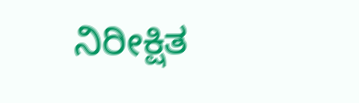ನಿರೀಕ್ಷಿತ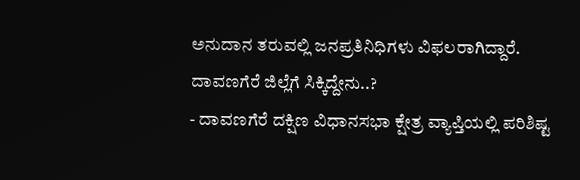ಅನುದಾನ ತರುವಲ್ಲಿ ಜನಪ್ರತಿನಿಧಿಗಳು ವಿಫಲರಾಗಿದ್ದಾರೆ.
ದಾವಣಗೆರೆ ಜಿಲ್ಲೆಗೆ ಸಿಕ್ಕಿದ್ದೇನು..?
- ದಾವಣಗೆರೆ ದಕ್ಷಿಣ ವಿಧಾನಸಭಾ ಕ್ಷೇತ್ರ ವ್ಯಾಪ್ತಿಯಲ್ಲಿ ಪರಿಶಿಷ್ಟ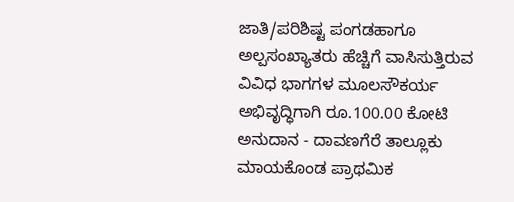ಜಾತಿ/ಪರಿಶಿಷ್ಟ ಪಂಗಡಹಾಗೂ ಅಲ್ಪಸಂಖ್ಯಾತರು ಹೆಚ್ಚಿಗೆ ವಾಸಿಸುತ್ತಿರುವ ವಿವಿಧ ಭಾಗಗಳ ಮೂಲಸೌಕರ್ಯ
ಅಭಿವೃದ್ಧಿಗಾಗಿ ರೂ.100.00 ಕೋಟಿ ಅನುದಾನ - ದಾವಣಗೆರೆ ತಾಲ್ಲೂಕು ಮಾಯಕೊಂಡ ಪ್ರಾಥಮಿಕ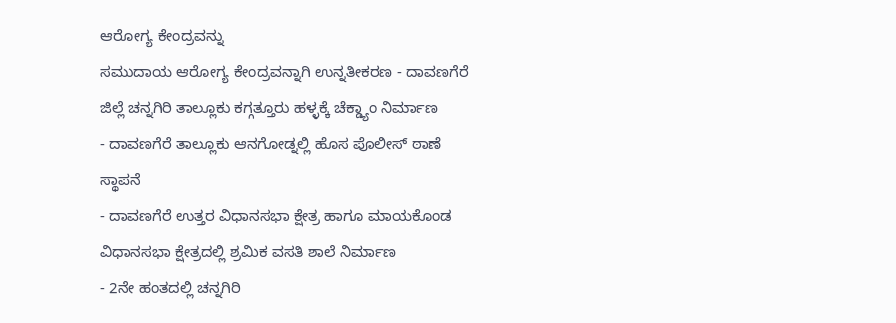ಆರೋಗ್ಯ ಕೇಂದ್ರವನ್ನು
ಸಮುದಾಯ ಆರೋಗ್ಯ ಕೇಂದ್ರವನ್ನಾಗಿ ಉನ್ನತೀಕರಣ - ದಾವಣಗೆರೆ ಜಿಲ್ಲೆ ಚನ್ನಗಿರಿ ತಾಲ್ಲೂಕು ಕಗ್ಗತ್ತೂರು ಹಳ್ಳಕ್ಕೆ ಚೆಕ್ಡ್ಯಾಂ ನಿರ್ಮಾಣ
- ದಾವಣಗೆರೆ ತಾಲ್ಲೂಕು ಆನಗೋಡ್ನಲ್ಲಿ ಹೊಸ ಪೊಲೀಸ್ ಠಾಣೆ ಸ್ಥಾಪನೆ
- ದಾವಣಗೆರೆ ಉತ್ತರ ವಿಧಾನಸಭಾ ಕ್ಷೇತ್ರ ಹಾಗೂ ಮಾಯಕೊಂಡ ವಿಧಾನಸಭಾ ಕ್ಷೇತ್ರದಲ್ಲಿ ಶ್ರಮಿಕ ವಸತಿ ಶಾಲೆ ನಿರ್ಮಾಣ
- 2ನೇ ಹಂತದಲ್ಲಿ ಚನ್ನಗಿರಿ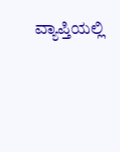ವ್ಯಾಪ್ತಿಯಲ್ಲಿ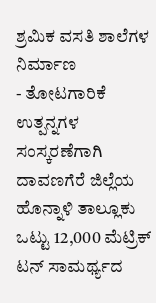ಶ್ರಮಿಕ ವಸತಿ ಶಾಲೆಗಳ ನಿರ್ಮಾಣ
- ತೋಟಗಾರಿಕೆ ಉತ್ಪನ್ನಗಳ ಸಂಸ್ಕರಣೆಗಾಗಿ ದಾವಣಗೆರೆ ಜಿಲ್ಲೆಯ ಹೊನ್ನಾಳಿ ತಾಲ್ಲೂಕು ಒಟ್ಟು 12,000 ಮೆಟ್ರಿಕ್ ಟನ್ ಸಾಮರ್ಥ್ಯದ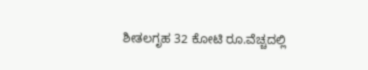ಶೀತಲಗೃಹ 32 ಕೋಟಿ ರೂ.ವೆಚ್ಚದಲ್ಲಿ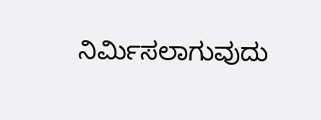ನಿರ್ಮಿಸಲಾಗುವುದು